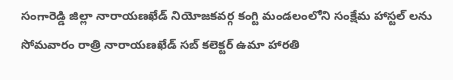సంగారెడ్డి జిల్లా నారాయణఖేడ్ నియోజకవర్గ కంగ్టి మండలంలోని సంక్షేమ హాస్టల్ లను సోమవారం రాత్రి నారాయణఖేడ్ సబ్ కలెక్టర్ ఉమా హారతి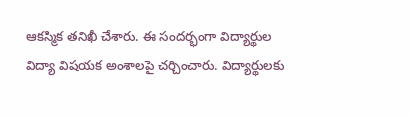ఆకస్మిక తనిఖీ చేశారు. ఈ సందర్భంగా విద్యార్థుల విద్యా విషయక అంశాలపై చర్చించారు. విద్యార్థులకు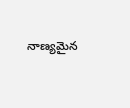నాణ్యమైన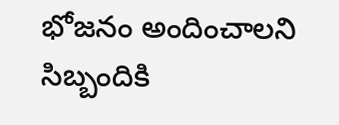భోజనం అందించాలని సిబ్బందికి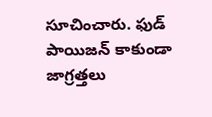సూచించారు. ఫుడ్ పాయిజన్ కాకుండా జాగ్రత్తలు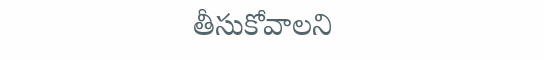తీసుకోవాలని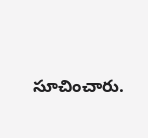సూచించారు.